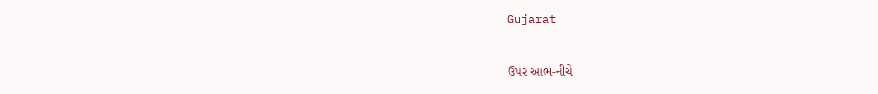Gujarat

ઉપર આભ-નીચે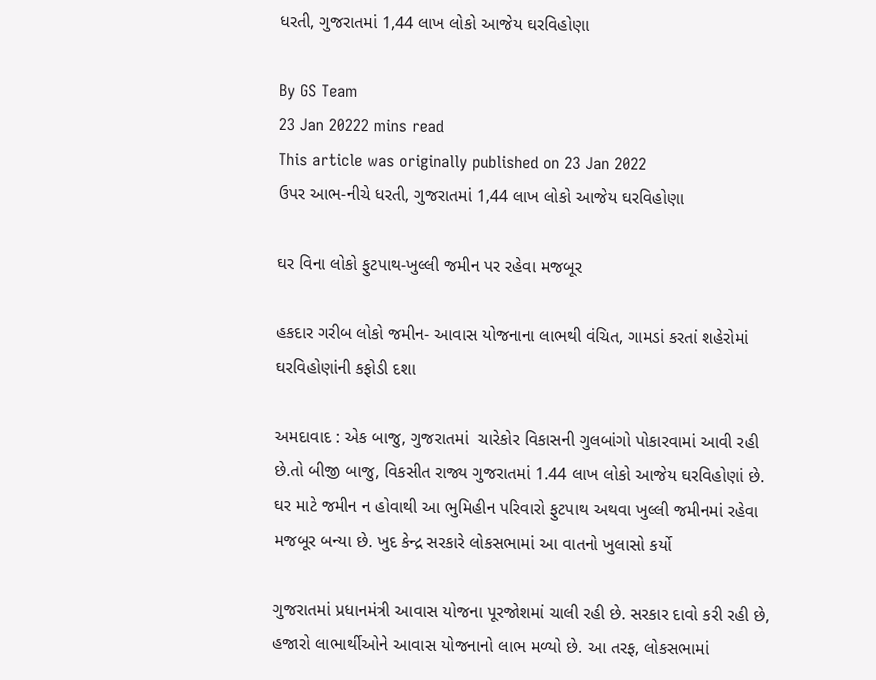ધરતી, ગુજરાતમાં 1,44 લાખ લોકો આજેય ઘરવિહોણા

By GS Team
23 Jan 20222 mins read
This article was originally published on 23 Jan 2022
ઉપર આભ-નીચે ધરતી, ગુજરાતમાં 1,44 લાખ લોકો આજેય ઘરવિહોણા

ઘર વિના લોકો ફુટપાથ-ખુલ્લી જમીન પર રહેવા મજબૂર

હકદાર ગરીબ લોકો જમીન- આવાસ યોજનાના લાભથી વંચિત, ગામડાં કરતાં શહેરોમાં ઘરવિહોણાંની કફોડી દશા

અમદાવાદ : એક બાજુ, ગુજરાતમાં  ચારેકોર વિકાસની ગુલબાંગો પોકારવામાં આવી રહી છે.તો બીજી બાજુ, વિકસીત રાજ્ય ગુજરાતમાં 1.44 લાખ લોકો આજેય ઘરવિહોણાં છે. ઘર માટે જમીન ન હોવાથી આ ભુમિહીન પરિવારો ફુટપાથ અથવા ખુલ્લી જમીનમાં રહેવા મજબૂર બન્યા છે. ખુદ કેન્દ્ર સરકારે લોકસભામાં આ વાતનો ખુલાસો કર્યો

ગુજરાતમાં પ્રધાનમંત્રી આવાસ યોજના પૂરજોશમાં ચાલી રહી છે. સરકાર દાવો કરી રહી છે, હજારો લાભાર્થીઓને આવાસ યોજનાનો લાભ મળ્યો છે. આ તરફ, લોકસભામાં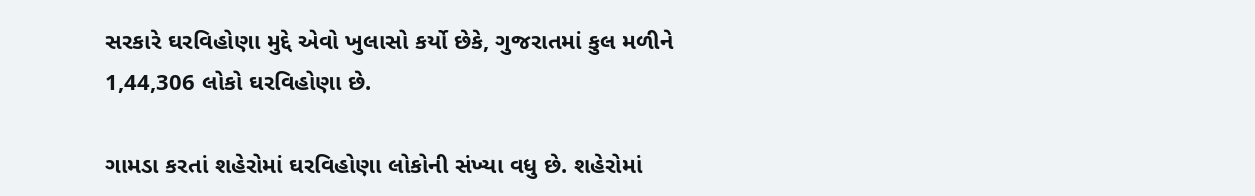સરકારે ઘરવિહોણા મુદ્દે એવો ખુલાસો કર્યો છેકે, ગુજરાતમાં કુલ મળીને 1,44,306 લોકો ઘરવિહોણા છે.

ગામડા કરતાં શહેરોમાં ઘરવિહોણા લોકોની સંખ્યા વધુ છે. શહેરોમાં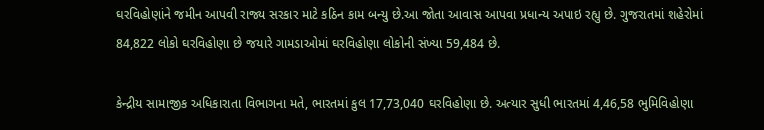ઘરવિહોણાંને જમીન આપવી રાજ્ય સરકાર માટે કઠિન કામ બન્યુ છે.આ જોતા આવાસ આપવા પ્રધાન્ય અપાઇ રહ્યુ છે. ગુજરાતમાં શહેરોમાં 84,822 લોકો ઘરવિહોણા છે જયારે ગામડાઓમાં ઘરવિહોણા લોકોની સંખ્યા 59,484 છે.

કેન્દ્રીય સામાજીક અધિકારાતા વિભાગના મતે, ભારતમાં કુલ 17,73,040 ઘરવિહોણા છે. અત્યાર સુધી ભારતમાં 4,46,58 ભુમિવિહોણા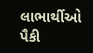લાભાર્થીઓ પૈકી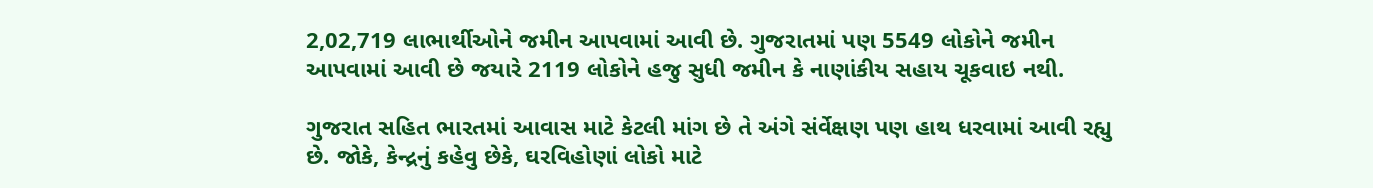2,02,719 લાભાર્થીઓને જમીન આપવામાં આવી છે. ગુજરાતમાં પણ 5549 લોકોને જમીન  આપવામાં આવી છે જયારે 2119 લોકોને હજુ સુધી જમીન કે નાણાંકીય સહાય ચૂકવાઇ નથી.

ગુજરાત સહિત ભારતમાં આવાસ માટે કેટલી માંગ છે તે અંગે સંર્વેક્ષણ પણ હાથ ધરવામાં આવી રહ્યુ છે. જોકે, કેન્દ્રનું કહેવુ છેકે, ઘરવિહોણાં લોકો માટે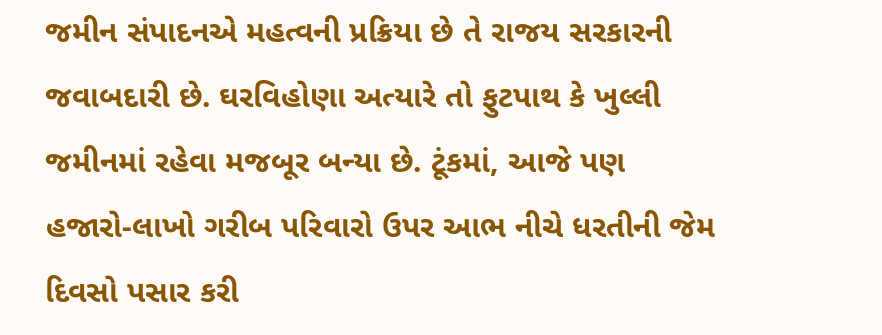જમીન સંપાદનએ મહત્વની પ્રક્રિયા છે તે રાજય સરકારની જવાબદારી છે. ઘરવિહોણા અત્યારે તો ફુટપાથ કે ખુલ્લી જમીનમાં રહેવા મજબૂર બન્યા છે. ટૂંકમાં, આજે પણ હજારો-લાખો ગરીબ પરિવારો ઉપર આભ નીચે ધરતીની જેમ દિવસો પસાર કરી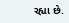રહ્યા છે.